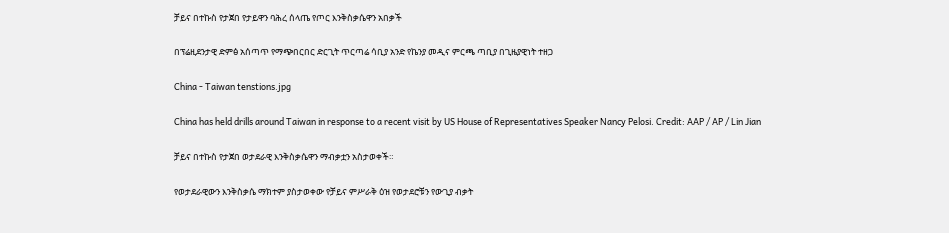ቻይና በተኩስ የታጀበ የታይዋን ባሕረ ሰላጤ የጦር እንቅስቃሴዋን አበቃች

በፕሬዚደንታዊ ድምፅ አሰጣጥ የማጭበርበር ድርጊት ጥርጣሬ ሳቢያ አንድ የኬንያ መዲና ምርጫ ጣቢያ በጊዜያዊነት ተዘጋ

China - Taiwan tenstions.jpg

China has held drills around Taiwan in response to a recent visit by US House of Representatives Speaker Nancy Pelosi. Credit: AAP / AP / Lin Jian

ቻይና በተኩስ የታጀበ ወታደራዊ እንቅስቃሴዋን ማብቃቷን አስታወቀች።

የወታደራዊውን እንቅስቃሴ ማክተም ያስታወቀው የቻይና ምሥራቅ ዕዝ የወታደሮቹን የውጊያ ብቃት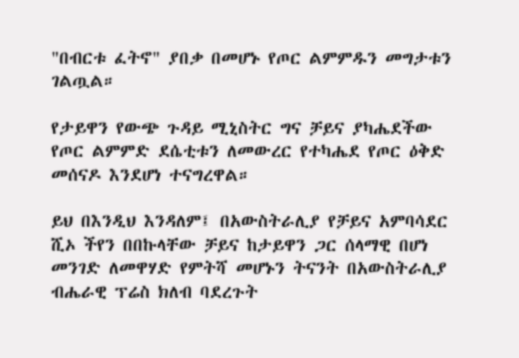"በብርቱ ፈትኖ" ያበቃ በመሆኑ የጦር ልምምዱን መግታቱን ገልጧል።

የታይዋን የውጭ ጉዳይ ሚኒስትር ግና ቻይና ያካሔደችው የጦር ልምምድ ደሴቲቱን ለመውረር የተካሔደ የጦር ዕቅድ መሰናዶ እንደሆነ ተናግረዋል።

ይህ በእንዲህ እንዳለም፤ በአውስትራሊያ የቻይና አምባሳደር ሺኦ ችየን በበኩላቸው ቻይና ከታይዋን ጋር ሰላማዊ በሆነ መንገድ ለመዋሃድ የምትሻ መሆኑን ትናንት በአውስትራሊያ ብሔራዊ ፕሬስ ክለብ ባደረጉት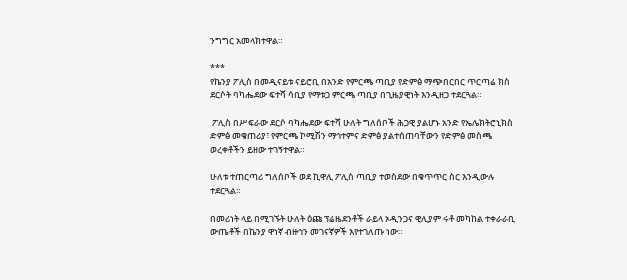ንግግር አመላክተዋል።

***
የኬንያ ፖሊስ በመዲናይቱ ናይሮቢ በአንድ የምርጫ ጣቢያ የድምፅ ማጭበርበር ጥርጣሬ ክስ ደርሶት ባካሔደው ፍተሻ ሳቢያ የማቱጋ ምርጫ ጣቢያ በጊዜያዊነት እንዲዘጋ ተደርጓል።

 ፖሊስ በሥፍራው ደርሶ ባካሔደው ፍተሻ ሁለት ግለሰቦች ሕጋዊ ያልሆኑ አንድ የኤሌክትሮኒክስ ድምፅ መቁጠሪያ፣ የምርጫ ኮሚሽን ማኅተምና ድምፅ ያልተሰጠባቸውን የድምፅ መስጫ ወረቀቶችን ይዘው ተገኝተዋል።

ሁለቱ ተጠርጣሪ ግለሰቦች ወደ ኪዋሊ ፖሊስ ጣቢያ ተወስደው በቁጥጥር ስር እንዲውሉ ተደርጓል።

በመሪነት ላይ በሚገኙት ሁለት ዕጩ ፕሬዜደንቶች ራይላ ኦዲንጋና ዊሊያም ሩቶ መካከል ተቀራራቢ ውጤቶች በኬንያ ዋነኛ ብዙኅን መገናኛዎች እየተገለጡ ነው።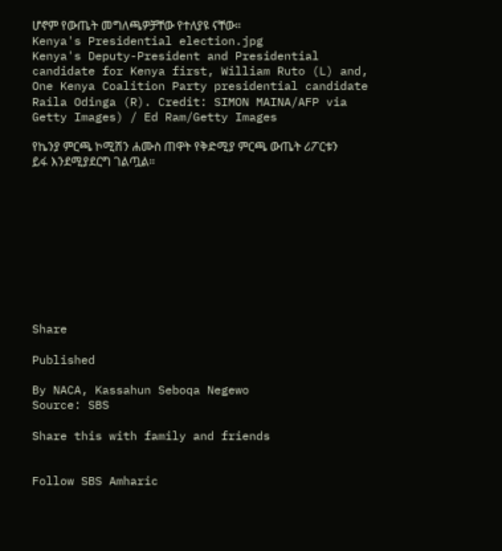ሆኖም የውጤት መግለጫዎቻቸው የተለያዩ ናቸው።
Kenya's Presidential election.jpg
Kenya's Deputy-President and Presidential candidate for Kenya first, William Ruto (L) and, One Kenya Coalition Party presidential candidate Raila Odinga (R). Credit: SIMON MAINA/AFP via Getty Images) / Ed Ram/Getty Images

የኬንያ ምርጫ ኮሚሽን ሐሙስ ጠዋት የቅድሚያ ምርጫ ውጤት ሪፖርቱን ይፋ እንደሚያደርግ ገልጧል።










Share

Published

By NACA, Kassahun Seboqa Negewo
Source: SBS

Share this with family and friends


Follow SBS Amharic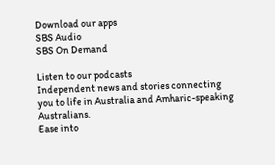Download our apps
SBS Audio
SBS On Demand

Listen to our podcasts
Independent news and stories connecting you to life in Australia and Amharic-speaking Australians.
Ease into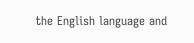the English language and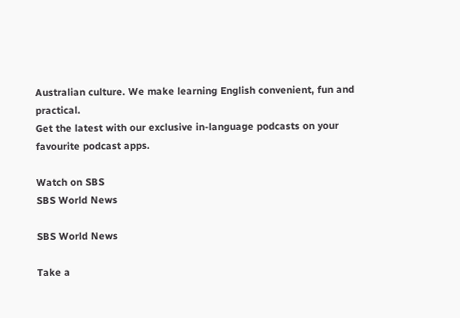Australian culture. We make learning English convenient, fun and practical.
Get the latest with our exclusive in-language podcasts on your favourite podcast apps.

Watch on SBS
SBS World News

SBS World News

Take a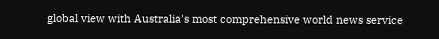global view with Australia's most comprehensive world news service